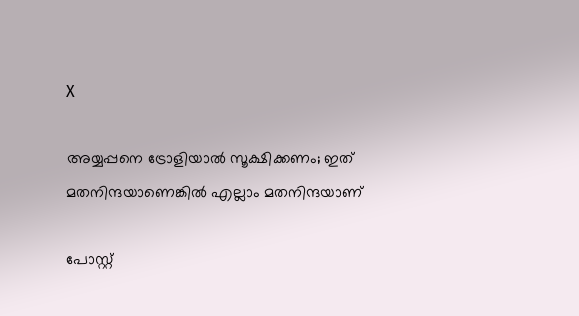X

അയ്യപ്പനെ ട്രോളിയാല്‍ സൂക്ഷിക്കണം; ഇത് മതനിന്ദയാണെങ്കില്‍ എല്ലാം മതനിന്ദയാണ്

പോസ്റ്റ്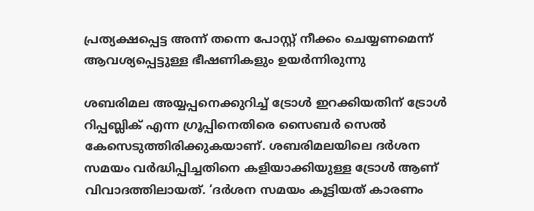പ്രത്യക്ഷപ്പെട്ട അന്ന് തന്നെ പോസ്റ്റ് നീക്കം ചെയ്യണമെന്ന് ആവശ്യപ്പെട്ടുള്ള ഭീഷണികളും ഉയര്‍ന്നിരുന്നു

ശബരിമല അയ്യപ്പനെക്കുറിച്ച് ട്രോള്‍ ഇറക്കിയതിന് ട്രോള്‍ റിപ്പബ്ലിക് എന്ന ഗ്രൂപ്പിനെതിരെ സൈബര്‍ സെല്‍ കേസെടുത്തിരിക്കുകയാണ്. ശബരിമലയിലെ ദര്‍ശന സമയം വര്‍ദ്ധിപ്പിച്ചതിനെ കളിയാക്കിയുള്ള ട്രോള്‍ ആണ് വിവാദത്തിലായത്. ‘ദര്‍ശന സമയം കൂട്ടിയത് കാരണം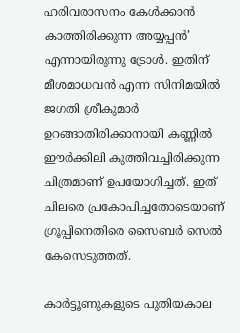ഹരിവരാസനം കേള്‍ക്കാന്‍ കാത്തിരിക്കുന്ന അയ്യപ്പന്‍’ എന്നായിരുന്നു ട്രോള്‍. ഇതിന് മീശമാധവന്‍ എന്ന സിനിമയില്‍ ജഗതി ശ്രീകുമാര്‍ ഉറങ്ങാതിരിക്കാനായി കണ്ണില്‍ ഈര്‍ക്കിലി കുത്തിവച്ചിരിക്കുന്ന ചിത്രമാണ് ഉപയോഗിച്ചത്. ഇത് ചിലരെ പ്രകോപിച്ചതോടെയാണ് ഗ്രൂപ്പിനെതിരെ സൈബര്‍ സെല്‍ കേസെടുത്തത്.

കാര്‍ട്ടൂണുകളുടെ പുതിയകാല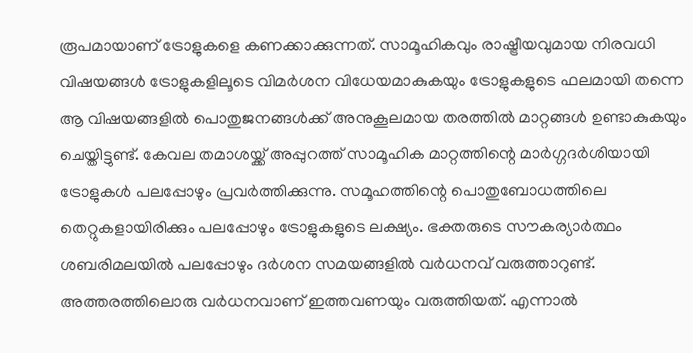രൂപമായാണ് ട്രോളുകളെ കണക്കാക്കുന്നത്. സാമൂഹികവും രാഷ്ട്രീയവുമായ നിരവധി വിഷയങ്ങള്‍ ട്രോളുകളിലൂടെ വിമര്‍ശന വിധേയമാകുകയും ട്രോളുകളുടെ ഫലമായി തന്നെ ആ വിഷയങ്ങളില്‍ പൊതുജനങ്ങള്‍ക്ക് അനുകൂലമായ തരത്തില്‍ മാറ്റങ്ങള്‍ ഉണ്ടാകുകയും ചെയ്തിട്ടുണ്ട്. കേവല തമാശയ്ക്ക് അപ്പുറത്ത് സാമൂഹിക മാറ്റത്തിന്റെ മാര്‍ഗ്ഗദര്‍ശിയായി ട്രോളുകള്‍ പലപ്പോഴും പ്രവര്‍ത്തിക്കുന്നു. സമൂഹത്തിന്റെ പൊതുബോധത്തിലെ തെറ്റുകളായിരിക്കും പലപ്പോഴും ട്രോളുകളുടെ ലക്ഷ്യം. ഭക്തരുടെ സൗകര്യാര്‍ത്ഥം ശബരിമലയില്‍ പലപ്പോഴും ദര്‍ശന സമയങ്ങളില്‍ വര്‍ധനവ് വരുത്താറുണ്ട്. അത്തരത്തിലൊരു വര്‍ധനവാണ് ഇത്തവണയും വരുത്തിയത്. എന്നാല്‍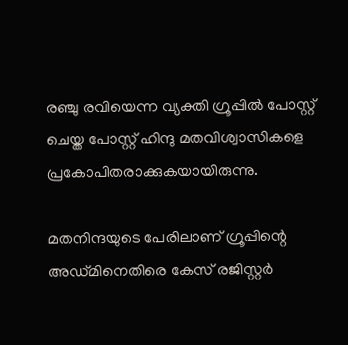രഞ്ചു രവിയെന്ന വ്യക്തി ഗ്രൂപ്പില്‍ പോസ്റ്റ് ചെയ്ത പോസ്റ്റ് ഹിന്ദു മതവിശ്വാസികളെ പ്രകോപിതരാക്കുകയായിരുന്നു.

മതനിന്ദയുടെ പേരിലാണ് ഗ്രൂപ്പിന്റെ അഡ്മിനെതിരെ കേസ് രജിസ്റ്റര്‍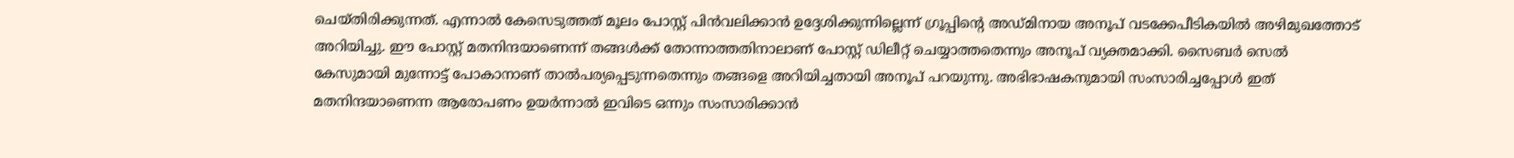ചെയ്തിരിക്കുന്നത്. എന്നാല്‍ കേസെടുത്തത് മൂലം പോസ്റ്റ് പിന്‍വലിക്കാന്‍ ഉദ്ദേശിക്കുന്നില്ലെന്ന് ഗ്രൂപ്പിന്റെ അഡ്മിനായ അനൂപ് വടക്കേപീടികയില്‍ അഴിമുഖത്തോട് അറിയിച്ചു. ഈ പോസ്റ്റ് മതനിന്ദയാണെന്ന് തങ്ങള്‍ക്ക് തോന്നാത്തതിനാലാണ് പോസ്റ്റ് ഡിലീറ്റ് ചെയ്യാത്തതെന്നും അനൂപ് വ്യക്തമാക്കി. സൈബര്‍ സെല്‍ കേസുമായി മുന്നോട്ട് പോകാനാണ് താല്‍പര്യപ്പെടുന്നതെന്നും തങ്ങളെ അറിയിച്ചതായി അനൂപ് പറയുന്നു. അഭിഭാഷകനുമായി സംസാരിച്ചപ്പോള്‍ ഇത് മതനിന്ദയാണെന്ന ആരോപണം ഉയര്‍ന്നാല്‍ ഇവിടെ ഒന്നും സംസാരിക്കാന്‍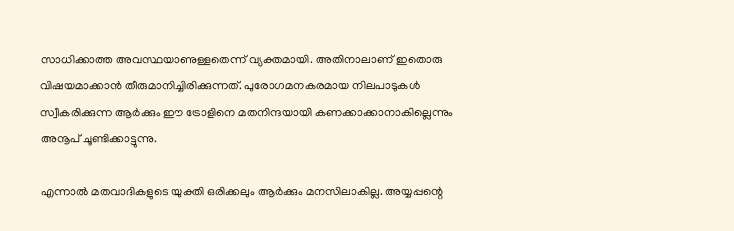സാധിക്കാത്ത അവസ്ഥയാണുള്ളതെന്ന് വ്യക്തമായി. അതിനാലാണ് ഇതൊരു വിഷയമാക്കാന്‍ തീരുമാനിച്ചിരിക്കുന്നത്. പുരോഗമനകരമായ നിലപാടുകള്‍ സ്വീകരിക്കുന്ന ആര്‍ക്കും ഈ ട്രോളിനെ മതനിന്ദയായി കണക്കാക്കാനാകില്ലെന്നും അനൂപ് ചൂണ്ടിക്കാട്ടുന്നു.

എന്നാല്‍ മതവാദികളുടെ യുക്തി ഒരിക്കലും ആര്‍ക്കും മനസിലാകില്ല. അയ്യപ്പന്റെ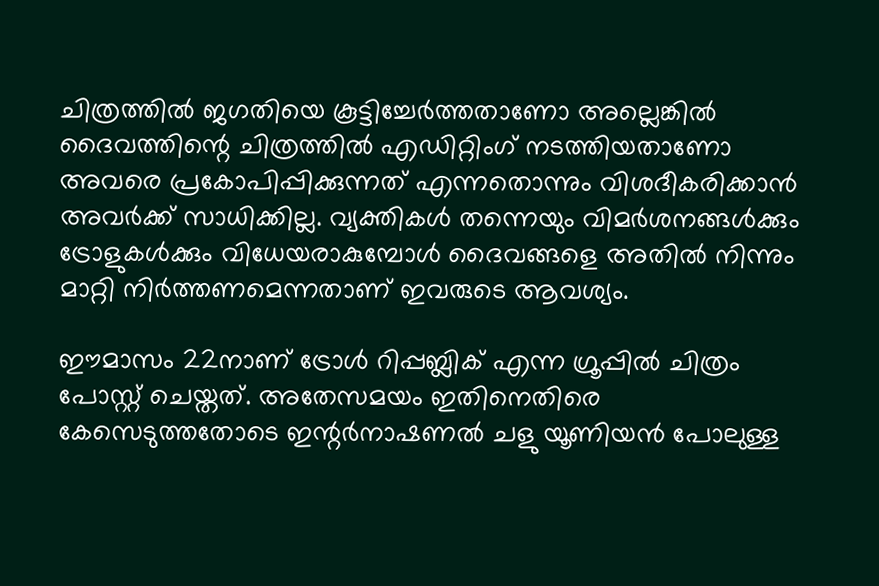ചിത്രത്തില്‍ ജഗതിയെ കൂട്ടിച്ചേര്‍ത്തതാണോ അല്ലെങ്കില്‍ ദൈവത്തിന്റെ ചിത്രത്തില്‍ എഡിറ്റിംഗ് നടത്തിയതാണോ അവരെ പ്രകോപിപ്പിക്കുന്നത് എന്നതൊന്നും വിശദീകരിക്കാന്‍ അവര്‍ക്ക് സാധിക്കില്ല. വ്യക്തികള്‍ തന്നെയും വിമര്‍ശനങ്ങള്‍ക്കും ട്രോളുകള്‍ക്കും വിധേയരാകുമ്പോള്‍ ദൈവങ്ങളെ അതില്‍ നിന്നും മാറ്റി നിര്‍ത്തണമെന്നതാണ് ഇവരുടെ ആവശ്യം.

ഈമാസം 22നാണ് ട്രോള്‍ റിപ്പബ്ലിക് എന്ന ഗ്രൂപ്പില്‍ ചിത്രം പോസ്റ്റ് ചെയ്തത്. അതേസമയം ഇതിനെതിരെ കേസെടുത്തതോടെ ഇന്റര്‍നാഷണല്‍ ചളു യൂണിയന്‍ പോലുള്ള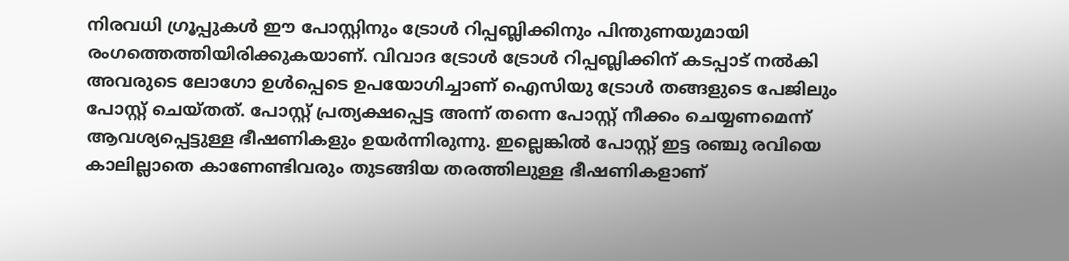നിരവധി ഗ്രൂപ്പുകള്‍ ഈ പോസ്റ്റിനും ട്രോള്‍ റിപ്പബ്ലിക്കിനും പിന്തുണയുമായി രംഗത്തെത്തിയിരിക്കുകയാണ്. വിവാദ ട്രോള്‍ ട്രോള്‍ റിപ്പബ്ലിക്കിന് കടപ്പാട് നല്‍കി അവരുടെ ലോഗോ ഉള്‍പ്പെടെ ഉപയോഗിച്ചാണ് ഐസിയു ട്രോള്‍ തങ്ങളുടെ പേജിലും പോസ്റ്റ് ചെയ്തത്. പോസ്റ്റ് പ്രത്യക്ഷപ്പെട്ട അന്ന് തന്നെ പോസ്റ്റ് നീക്കം ചെയ്യണമെന്ന് ആവശ്യപ്പെട്ടുള്ള ഭീഷണികളും ഉയര്‍ന്നിരുന്നു. ഇല്ലെങ്കില്‍ പോസ്റ്റ് ഇട്ട രഞ്ചു രവിയെ കാലില്ലാതെ കാണേണ്ടിവരും തുടങ്ങിയ തരത്തിലുള്ള ഭീഷണികളാണ്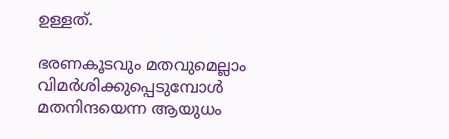ഉള്ളത്.

ഭരണകൂടവും മതവുമെല്ലാം വിമര്‍ശിക്കുപ്പെടുമ്പോള്‍ മതനിന്ദയെന്ന ആയുധം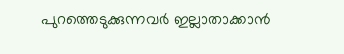പുറത്തെടുക്കുന്നവര്‍ ഇല്ലാതാക്കാന്‍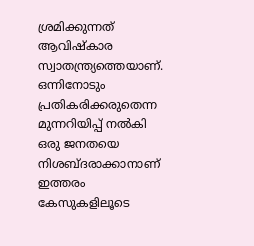ശ്രമിക്കുന്നത് ആവിഷ്‌കാര സ്വാതന്ത്ര്യത്തെയാണ്. ഒന്നിനോടും പ്രതികരിക്കരുതെന്ന മുന്നറിയിപ്പ് നല്‍കി ഒരു ജനതയെ നിശബ്ദരാക്കാനാണ് ഇത്തരം കേസുകളിലൂടെ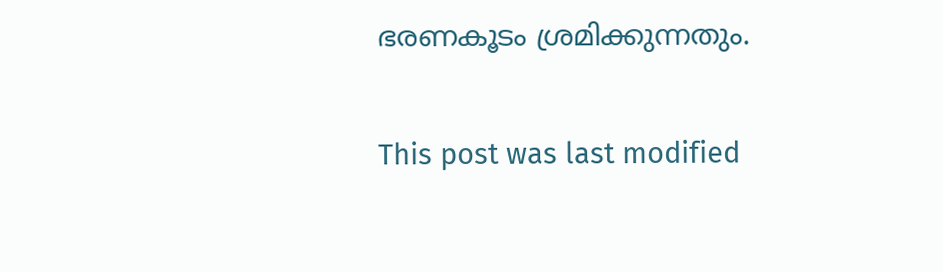ഭരണകൂടം ശ്രമിക്കുന്നതും.

This post was last modified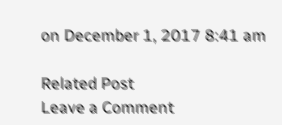on December 1, 2017 8:41 am

Related Post
Leave a Comment